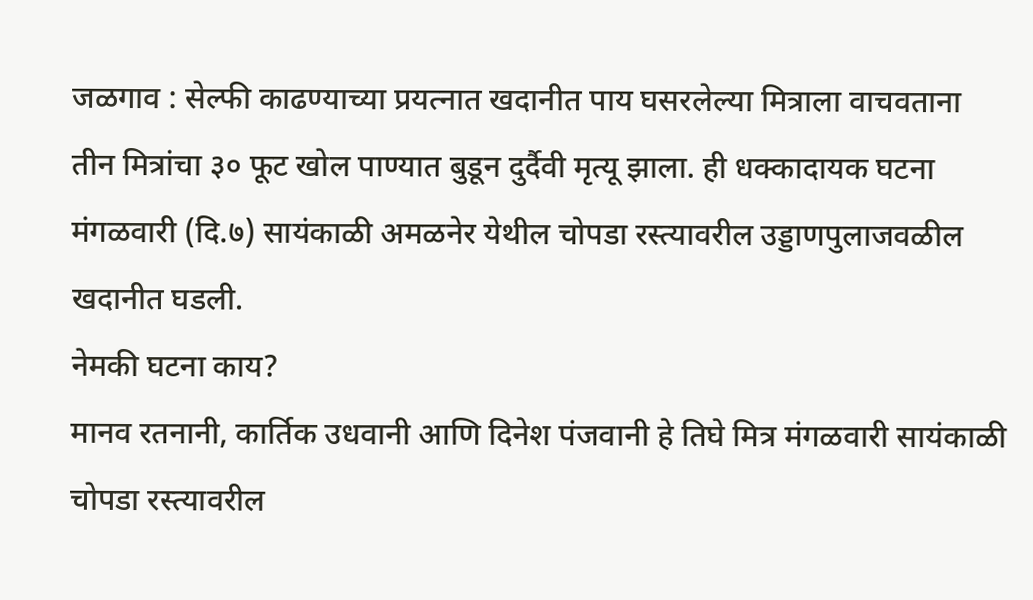जळगाव : सेल्फी काढण्याच्या प्रयत्नात खदानीत पाय घसरलेल्या मित्राला वाचवताना तीन मित्रांचा ३० फूट खोल पाण्यात बुडून दुर्दैवी मृत्यू झाला. ही धक्कादायक घटना मंगळवारी (दि.७) सायंकाळी अमळनेर येथील चोपडा रस्त्यावरील उड्डाणपुलाजवळील खदानीत घडली.
नेमकी घटना काय?
मानव रतनानी, कार्तिक उधवानी आणि दिनेश पंजवानी हे तिघे मित्र मंगळवारी सायंकाळी चोपडा रस्त्यावरील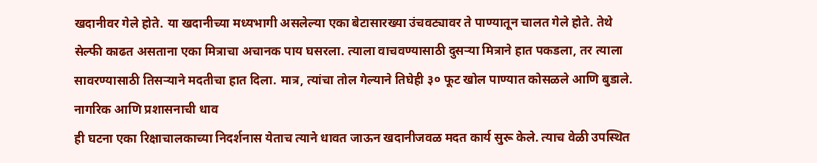खदानीवर गेले होते. या खदानीच्या मध्यभागी असलेल्या एका बेटासारख्या उंचवट्यावर ते पाण्यातून चालत गेले होते. तेथे सेल्फी काढत असताना एका मित्राचा अचानक पाय घसरला. त्याला वाचवण्यासाठी दुसऱ्या मित्राने हात पकडला, तर त्याला सावरण्यासाठी तिसऱ्याने मदतीचा हात दिला. मात्र, त्यांचा तोल गेल्याने तिघेही ३० फूट खोल पाण्यात कोसळले आणि बुडाले.
नागरिक आणि प्रशासनाची धाव
ही घटना एका रिक्षाचालकाच्या निदर्शनास येताच त्याने धावत जाऊन खदानीजवळ मदत कार्य सुरू केले. त्याच वेळी उपस्थित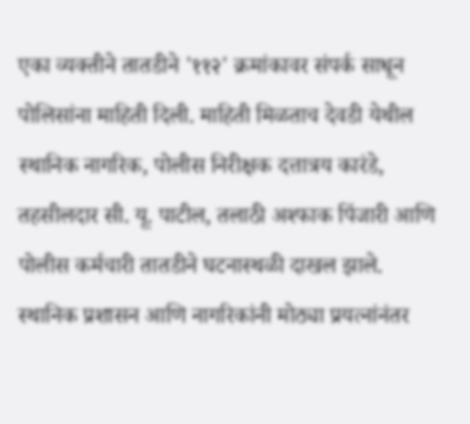एका व्यक्तीने तातडीने '११२' क्रमांकावर संपर्क साधून पोलिसांना माहिती दिली. माहिती मिळताच देवडी येथील स्थानिक नागरिक, पोलीस निरीक्षक दत्तात्रय कारंडे, तहसीलदार सी. यू. पाटील, तलाठी अश्फाक पिंजारी आणि पोलीस कर्मचारी तातडीने घटनास्थळी दाखल झाले. स्थानिक प्रशासन आणि नागरिकांनी मोठ्या प्रयत्नांनंतर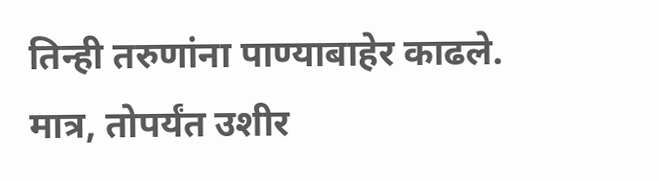तिन्ही तरुणांना पाण्याबाहेर काढले. मात्र, तोपर्यंत उशीर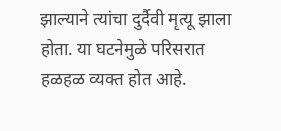झाल्याने त्यांचा दुर्दैवी मृत्यू झाला होता. या घटनेमुळे परिसरात हळहळ व्यक्त होत आहे.